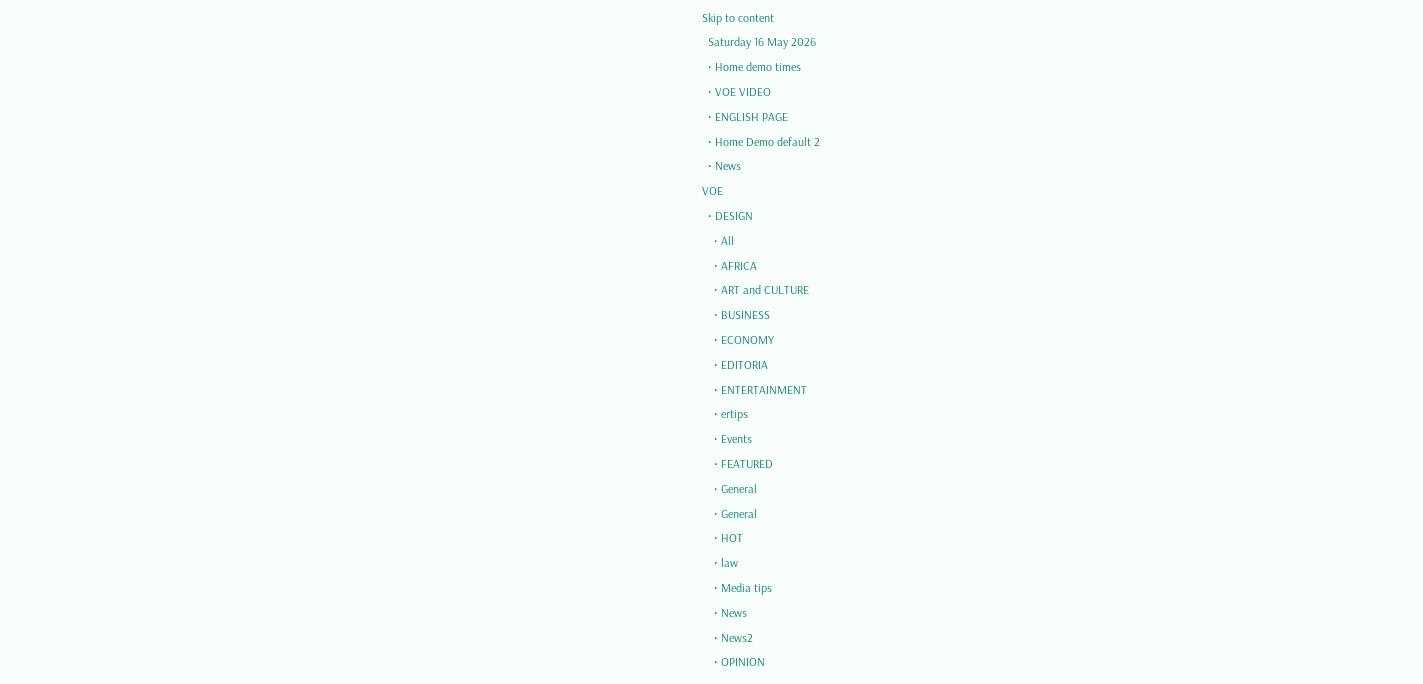Skip to content
  Saturday 16 May 2026
  • Home demo times
  • VOE VIDEO
  • ENGLISH PAGE
  • Home Demo default 2
  • News
VOE
  • DESIGN
    • All
    • AFRICA
    • ART and CULTURE
    • BUSINESS
    • ECONOMY
    • EDITORIA
    • ENTERTAINMENT
    • ertips
    • Events
    • FEATURED
    • General
    • General
    • HOT
    • law
    • Media tips
    • News
    • News2
    • OPINION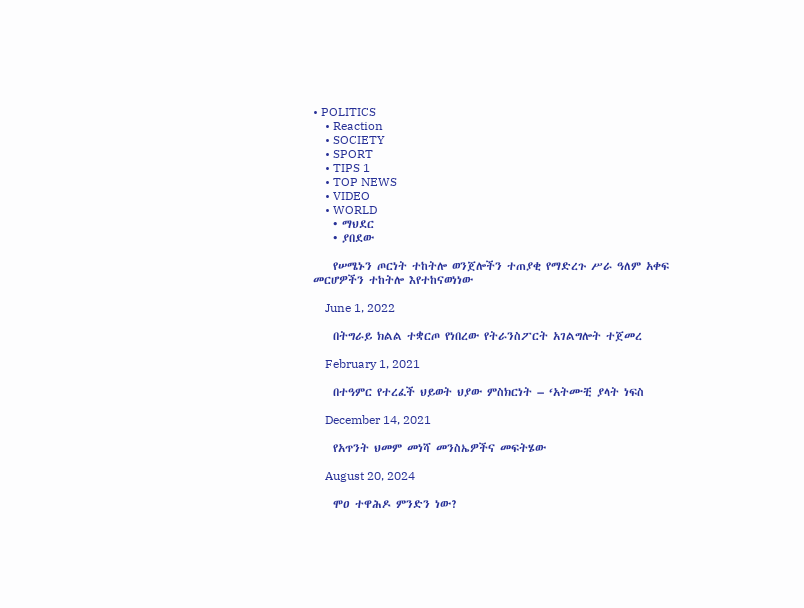• POLITICS
    • Reaction
    • SOCIETY
    • SPORT
    • TIPS 1
    • TOP NEWS
    • VIDEO
    • WORLD
    • ማህደር
    • ያበደው

    የሠሜኑን ጦርነት ተከትሎ ወንጀሎችን ተጠያቂ የማድረጉ ሥራ ዓለም አቀፍ መርሆዎችን ተከትሎ እየተከናወነነው

    June 1, 2022

    በትግራይ ክልል ተቋርጦ የነበረው የትራንስፖርት አገልግሎት ተጀመረ

    February 1, 2021

    በተዓምር የተረፈች ህይወት ህያው ምስክርነት – ‘አትሙቺ ያላት ነፍስ

    December 14, 2021

    የአጥንት ህመም መነሻ መንስኤዎችና መፍትሄው

    August 20, 2024

    ሞዐ ተዋሕዶ ምንድን ነው?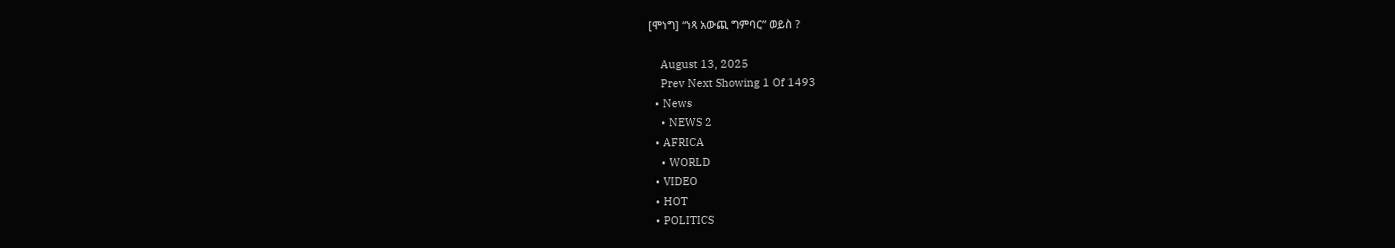[ሞነግ] “ነጻ አውጪ ግምባር” ወይስ ?

    August 13, 2025
    Prev Next Showing 1 Of 1493
  • News
    • NEWS 2
  • AFRICA
    • WORLD
  • VIDEO
  • HOT
  • POLITICS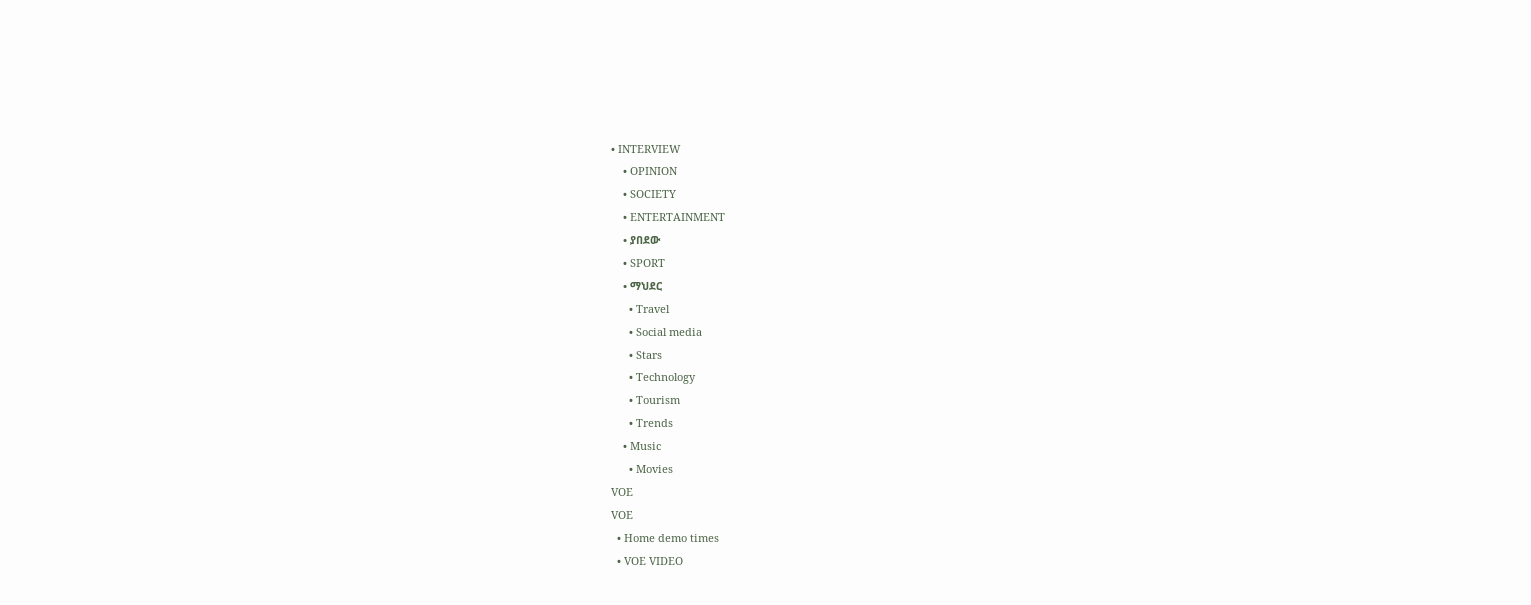• INTERVIEW
    • OPINION
    • SOCIETY
    • ENTERTAINMENT
    • ያበደው
    • SPORT
    • ማህደር
      • Travel
      • Social media
      • Stars
      • Technology
      • Tourism
      • Trends
    • Music
      • Movies
VOE
VOE
  • Home demo times
  • VOE VIDEO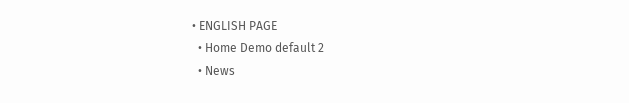• ENGLISH PAGE
  • Home Demo default 2
  • News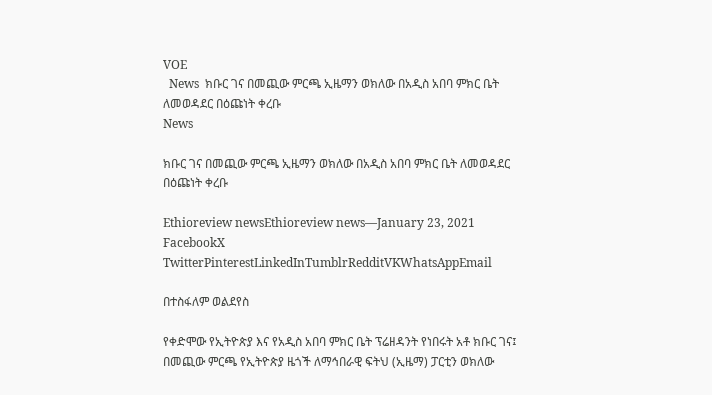VOE
  News  ክቡር ገና በመጪው ምርጫ ኢዜማን ወክለው በአዲስ አበባ ምክር ቤት ለመወዳደር በዕጩነት ቀረቡ
News

ክቡር ገና በመጪው ምርጫ ኢዜማን ወክለው በአዲስ አበባ ምክር ቤት ለመወዳደር በዕጩነት ቀረቡ

Ethioreview newsEthioreview news—January 23, 2021
FacebookX TwitterPinterestLinkedInTumblrRedditVKWhatsAppEmail

በተስፋለም ወልደየስ

የቀድሞው የኢትዮጵያ እና የአዲስ አበባ ምክር ቤት ፕሬዘዳንት የነበሩት አቶ ክቡር ገና፤ በመጪው ምርጫ የኢትዮጵያ ዜጎች ለማኅበራዊ ፍትህ (ኢዜማ) ፓርቲን ወክለው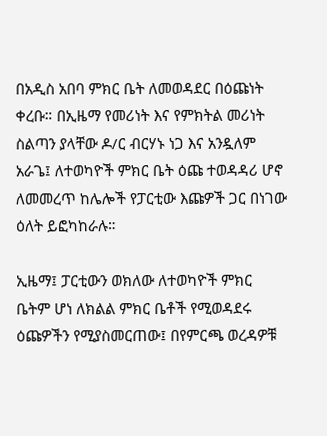በአዲስ አበባ ምክር ቤት ለመወዳደር በዕጩነት ቀረቡ። በኢዜማ የመሪነት እና የምክትል መሪነት ስልጣን ያላቸው ዶ/ር ብርሃኑ ነጋ እና አንዷለም አራጌ፤ ለተወካዮች ምክር ቤት ዕጩ ተወዳዳሪ ሆኖ ለመመረጥ ከሌሎች የፓርቲው እጩዎች ጋር በነገው ዕለት ይፎካከራሉ።

ኢዜማ፤ ፓርቲውን ወክለው ለተወካዮች ምክር ቤትም ሆነ ለክልል ምክር ቤቶች የሚወዳደሩ ዕጩዎችን የሚያስመርጠው፤ በየምርጫ ወረዳዎቹ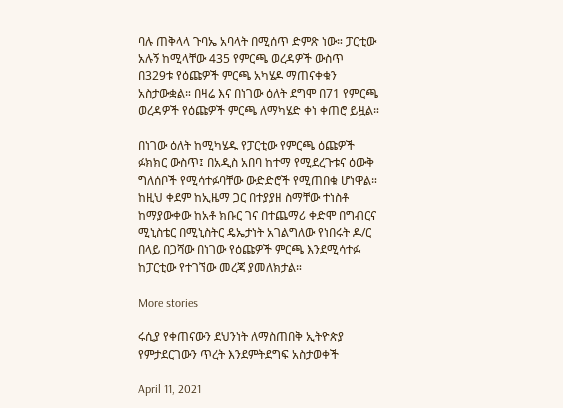ባሉ ጠቅላላ ጉባኤ አባላት በሚሰጥ ድምጽ ነው። ፓርቲው አሉኝ ከሚላቸው 435 የምርጫ ወረዳዎች ውስጥ በ329ቱ የዕጩዎች ምርጫ አካሄዶ ማጠናቀቁን አስታውቋል። በዛሬ እና በነገው ዕለት ደግሞ በ71 የምርጫ ወረዳዎች የዕጩዎች ምርጫ ለማካሄድ ቀነ ቀጠሮ ይዟል።

በነገው ዕለት ከሚካሄዱ የፓርቲው የምርጫ ዕጩዎች ፉክክር ውስጥ፤ በአዲስ አበባ ከተማ የሚደረጉቱና ዕውቅ ግለሰቦች የሚሳተፉባቸው ውድድሮች የሚጠበቁ ሆነዋል። ከዚህ ቀደም ከኢዜማ ጋር በተያያዘ ስማቸው ተነስቶ ከማያውቀው ከአቶ ክቡር ገና በተጨማሪ ቀድሞ በግብርና ሚኒስቴር በሚኒስትር ዴኤታነት አገልግለው የነበሩት ዶ/ር በላይ በጋሻው በነገው የዕጩዎች ምርጫ እንደሚሳተፉ ከፓርቲው የተገኘው መረጃ ያመለክታል።

More stories

ሩሲያ የቀጠናውን ደህንነት ለማስጠበቅ ኢትዮጵያ የምታደርገውን ጥረት እንደምትደግፍ አስታወቀች

April 11, 2021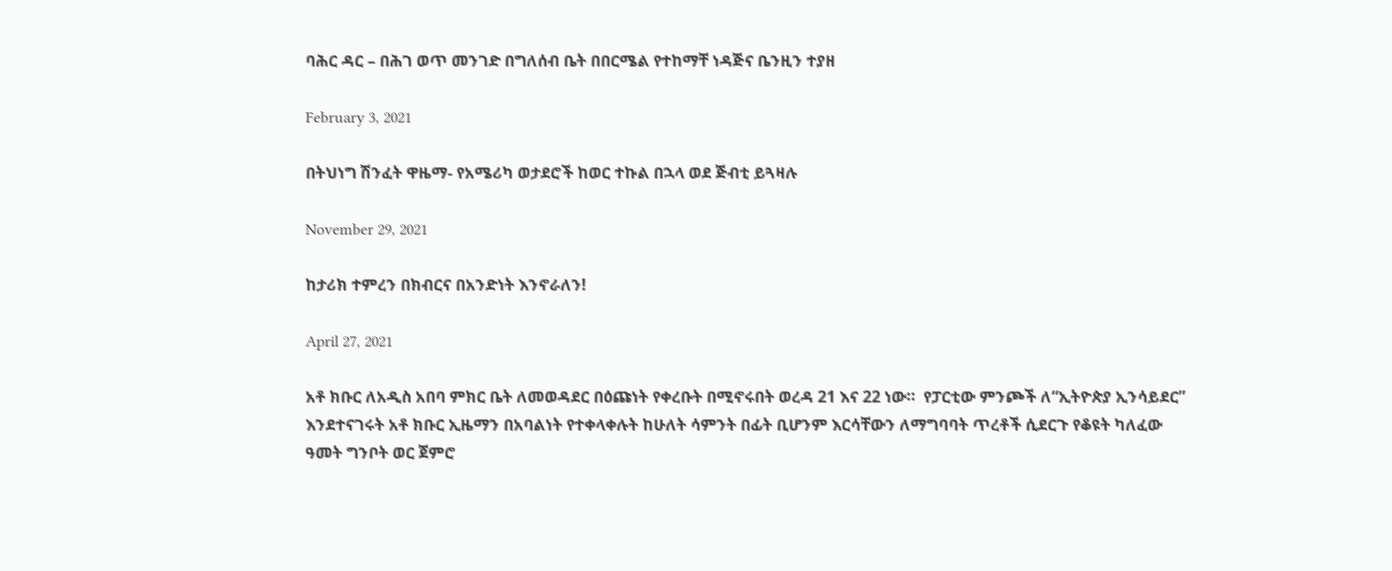ባሕር ዳር – በሕገ ወጥ መንገድ በግለሰብ ቤት በበርሜል የተከማቸ ነዳጅና ቤንዚን ተያዘ

February 3, 2021

በትህነግ ሽንፈት ዋዜማ- የአሜሪካ ወታደሮች ከወር ተኩል በኋላ ወደ ጅብቲ ይጓዛሉ

November 29, 2021

ከታሪክ ተምረን በክብርና በአንድነት እንኖራለን!

April 27, 2021

አቶ ክቡር ለአዲስ አበባ ምክር ቤት ለመወዳደር በዕጩነት የቀረቡት በሚኖሩበት ወረዳ 21 እና 22 ነው።  የፓርቲው ምንጮች ለ“ኢትዮጵያ ኢንሳይደር” እንደተናገሩት አቶ ክቡር ኢዜማን በአባልነት የተቀላቀሉት ከሁለት ሳምንት በፊት ቢሆንም እርሳቸውን ለማግባባት ጥረቶች ሲደርጉ የቆዩት ካለፈው ዓመት ግንቦት ወር ጀምሮ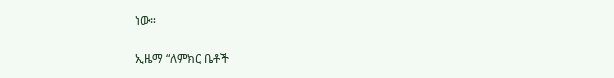ነው።

ኢዜማ “ለምክር ቤቶች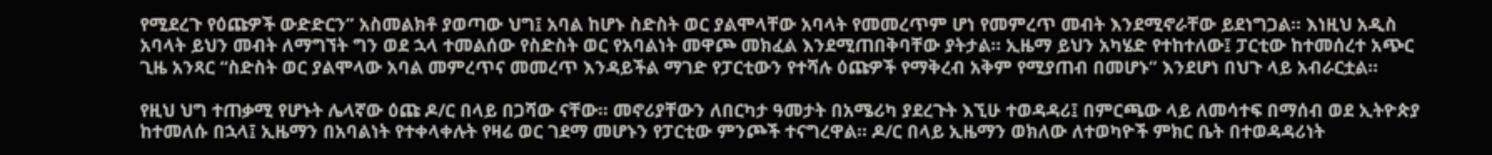የሚደረጉ የዕጩዎች ውድድርን” አስመልክቶ ያወጣው ህግ፤ አባል ከሆኑ ስድስት ወር ያልሞላቸው አባላት የመመረጥም ሆነ የመምረጥ መብት እንደሚኖራቸው ይደነግጋል። እነዚህ አዲስ አባላት ይህን መብት ለማግኘት ግን ወደ ኋላ ተመልሰው የስድስት ወር የአባልነት መዋጮ መክፈል እንደሚጠበቅባቸው ያትታል። ኢዜማ ይህን አካሄድ የተከተለው፤ ፓርቲው ከተመሰረተ አጭር ጊዜ አንጻር “ስድስት ወር ያልሞላው አባል መምረጥና መመረጥ እንዳይችል ማገድ የፓርቲውን የተሻሉ ዕጩዎች የማቅረብ አቅም የሚያጠብ በመሆኑ” እንደሆነ በህጉ ላይ አብራርቷል።

የዚህ ህግ ተጠቃሚ የሆኑት ሌላኛው ዕጩ ዶ/ር በላይ በጋሻው ናቸው። መኖሪያቸውን ለበርካታ ዓመታት በአሜሪካ ያደረጉት እኚሁ ተወዳዳሪ፤ በምርጫው ላይ ለመሳተፍ በማሰብ ወደ ኢትዮጵያ ከተመለሱ በኋላ፤ ኢዜማን በአባልነት የተቀላቀሉት የዛሬ ወር ገደማ መሆኑን የፓርቲው ምንጮች ተናግረዋል። ዶ/ር በላይ ኢዜማን ወክለው ለተወካዮች ምክር ቤት በተወዳዳሪነት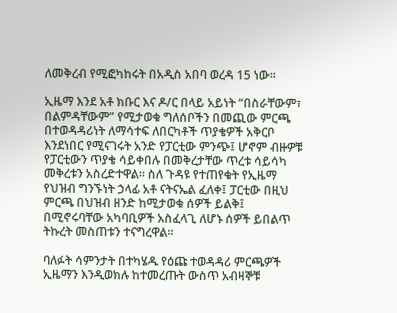ለመቅረብ የሚፎካከሩት በአዲስ አበባ ወረዳ 15 ነው።

ኢዜማ እንደ አቶ ክቡር እና ዶ/ር በላይ አይነት “በስራቸውም፣ በልምዳቸውም” የሚታወቁ ግለሰቦችን በመጪው ምርጫ በተወዳዳሪነት ለማሳተፍ ለበርካቶች ጥያቄዎች አቅርቦ እንደነበር የሚናገሩት አንድ የፓርቲው ምንጭ፤ ሆኖም ብዙዎቹ የፓርቲውን ጥያቄ ሳይቀበሉ በመቅረታቸው ጥረቱ ሳይሳካ መቅረቱን አስረድተዋል። ስለ ጉዳዩ የተጠየቁት የኢዜማ የህዝብ ግንኙነት ኃላፊ አቶ ናትናኤል ፈለቀ፤ ፓርቲው በዚህ ምርጫ በህዝብ ዘንድ ከሚታወቁ ሰዎች ይልቅ፤ በሚኖሩባቸው አካባቢዎች አስፈላጊ ለሆኑ ሰዎች ይበልጥ ትኩረት መስጠቱን ተናግረዋል።

ባለፉት ሳምንታት በተካሄዱ የዕጩ ተወዳዳሪ ምርጫዎች ኢዜማን እንዲወክሉ ከተመረጡት ውስጥ አብዛኞቹ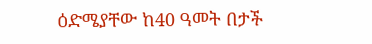ዕድሜያቸው ከ40 ዓመት በታች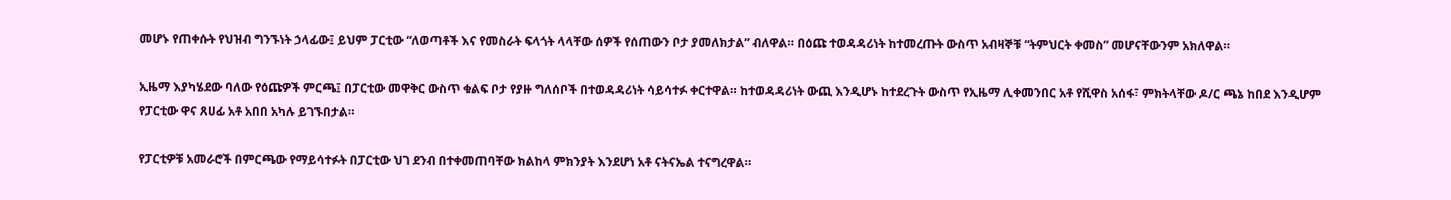መሆኑ የጠቀሱት የህዝብ ግንኙነት ኃላፊው፤ ይህም ፓርቲው “ለወጣቶች እና የመስራት ፍላጎት ላላቸው ሰዎች የሰጠውን ቦታ ያመለክታል” ብለዋል። በዕጩ ተወዳዳሪነት ከተመረጡት ውስጥ አብዛኞቹ “ትምህርት ቀመስ” መሆናቸውንም አክለዋል።

ኢዜማ እያካሄደው ባለው የዕጩዎች ምርጫ፤ በፓርቲው መዋቅር ውስጥ ቁልፍ ቦታ የያዙ ግለሰቦች በተወዳዳሪነት ሳይሳተፉ ቀርተዋል። ከተወዳዳሪነት ውጪ እንዲሆኑ ከተደረጉት ውስጥ የኢዜማ ሊቀመንበር አቶ የሺዋስ አሰፋ፣ ምክትላቸው ዶ/ር ጫኔ ከበደ እንዲሆም የፓርቲው ዋና ጸሀፊ አቶ አበበ አካሉ ይገኙበታል።

የፓርቲዎቹ አመራሮች በምርጫው የማይሳተፉት በፓርቲው ህገ ደንብ በተቀመጠባቸው ክልከላ ምክንያት እንደሆነ አቶ ናትናኤል ተናግረዋል።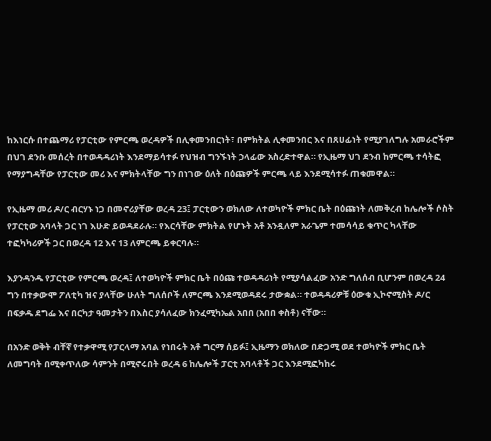ከእነርሱ በተጨማሪ የፓርቲው የምርጫ ወረዳዎች በሊቀመንበርነት፣ በምክትል ሊቀመንበር እና በጸሀፊነት የሚያገለግሉ አመራሮችም በህገ ደንቡ መሰረት በተወዳዳሪነት እንደማይሳተፉ የህዝብ ግንኙነት ኃላፊው አስረድተዋል። የኢዜማ ህገ ደንብ ከምርጫ ተሳትፎ የማያግዳቸው የፓርቲው መሪ እና ምክትላቸው ግን በነገው ዕለት በዕጩዎች ምርጫ ላይ እንደሚሳተፉ ጠቁመዋል።

የኢዜማ መሪ ዶ/ር ብርሃኑ ነጋ በመኖሪያቸው ወረዳ 23፤ ፓርቲውን ወክለው ለተወካዮች ምክር ቤት በዕጩነት ለመቅረብ ከሌሎች ሶስት የፓርቲው አባላት ጋር ነገ እሁድ ይወዳደራሉ። የእርሳቸው ምክትል የሆኑት አቶ አንዷለም አራጌም ተመሳሳይ ቁጥር ካላቸው ተፎካካሪዎች ጋር በወረዳ 12 እና 13 ለምርጫ ይቀርባሉ።

እያንዳንዱ የፓርቲው የምርጫ ወረዳ፤ ለተወካዮች ምክር ቤት በዕጩ ተወዳዳሪነት የሚያሳልፈው አንድ ግለሰብ ቢሆንም በወረዳ 24 ግን በተቃውሞ ፖለቲካ ዝና ያላቸው ሁለት ግለሰቦች ለምርጫ እንደሚወዳደሩ ታውቋል። ተወዳዳሪዎቹ ዕውቁ ኢኮኖሚስት ዶ/ር በፍቃዱ ደግፌ እና በርካታ ዓመታትን በእስር ያሳለፈው ክንፈሚካኤል አበበ (አበበ ቀስቶ) ናቸው።

በአንድ ወቅት ብቸኛ የተቃዋሚ የፓርላማ አባል የነበሩት አቶ ግርማ ሰይፉ፤ ኢዜማን ወክለው በድጋሚ ወደ ተወካዮች ምክር ቤት ለመግባት በሚቀጥለው ሳምንት በሚኖሩበት ወረዳ 6 ከሌሎች ፓርቲ አባላቶች ጋር እንደሚፎካከሩ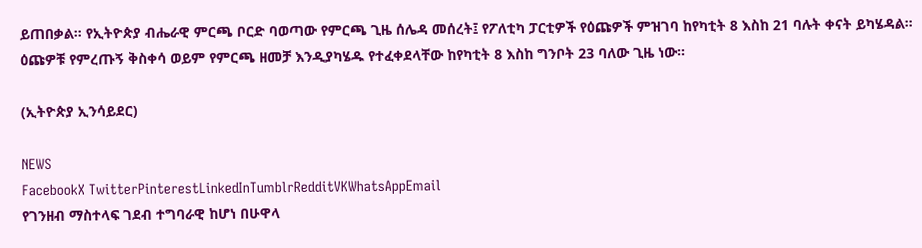ይጠበቃል። የኢትዮጵያ ብሔራዊ ምርጫ ቦርድ ባወጣው የምርጫ ጊዜ ሰሌዳ መሰረት፤ የፖለቲካ ፓርቲዎች የዕጩዎች ምዝገባ ከየካቲት 8 እስከ 21 ባሉት ቀናት ይካሄዳል። ዕጩዎቹ የምረጡኝ ቅስቀሳ ወይም የምርጫ ዘመቻ እንዲያካሄዱ የተፈቀደላቸው ከየካቲት 8 እስከ ግንቦት 23 ባለው ጊዜ ነው።

(ኢትዮጵያ ኢንሳይደር)

NEWS
FacebookX TwitterPinterestLinkedInTumblrRedditVKWhatsAppEmail
የገንዘብ ማስተላፍ ገደብ ተግባራዊ ከሆነ በሁዋላ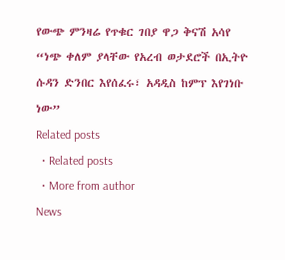የውጭ ምንዛሬ የጥቁር ገበያ ዋጋ ቅናሽ አሳየ
“ነጭ ቀለም ያላቸው የአረብ ወታደሮች በኢትዮ ሱዳን ድንበር እየሰፈሩ፣ አዳዲስ ከምፕ እየገነቡ ነው”
Related posts
  • Related posts
  • More from author
News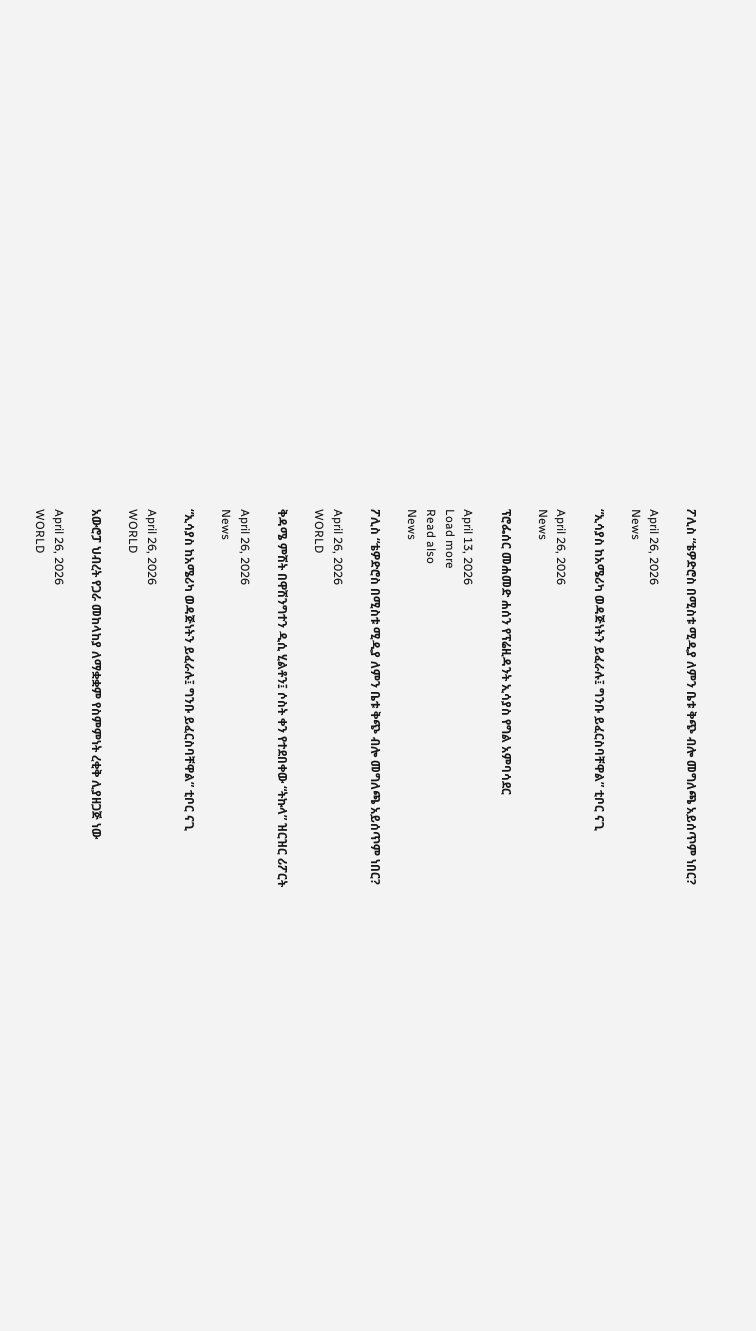ፖሊስ “ቴዎድሮስ በሚስቱ ሚዲያ ለምን ቤቱ ቅጭ ብሎ መግለጫ አይሰጥም ነበር?

April 26, 2026
News

“ኢሳያስ ከአሜሪካ ወዳጅነትን ይፈራሉ፤ ግንቡ ይፈርስባቸዋል” ቲቦር ናጊ

April 26, 2026
News

ፕሮፌሰር መሐመድ ሐሰን የፕሬዚዳንት ኢሳያስ የግል አምባሳደር

April 13, 2026
Load more
Read also
News

ፖሊስ “ቴዎድሮስ በሚስቱ ሚዲያ ለምን ቤቱ ቅጭ ብሎ መግለጫ አይሰጥም ነበር?

April 26, 2026
WORLD

ቅዳሜ ምሽት በዋሽንግተን ዲሲ ሂልቶን፤ ሶስት ቀን የተደበቀው “ትኩላ” ዝርዝር ሪፖርት

April 26, 2026
News

“ኢሳያስ ከአሜሪካ ወዳጅነትን ይፈራሉ፤ ግንቡ ይፈርስባቸዋል” ቲቦር ናጊ

April 26, 2026
WORLD

አውሮፓ ህብረት የጋራ መከላከያ ለማቋቋም የስምምነት ረቂቅ ሊያዘጋጅ ነው

April 26, 2026
WORLD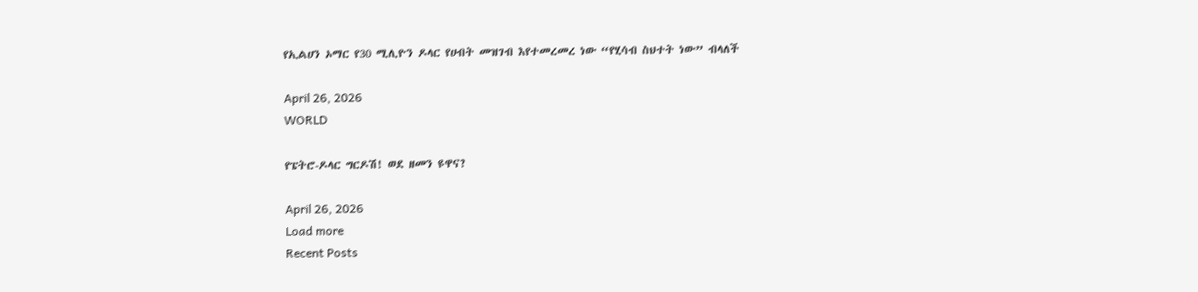የኢልሀን ኦማር የ30 ሚሊዮን ዶላር የሀብት መዝገብ እየተመረመረ ነው “የሂሳብ ስህተት ነው” ብላለች

April 26, 2026
WORLD

የፔትሮ-ዶላር ግርዶሽ! ወደ ዘመን ዩዋና?

April 26, 2026
Load more
Recent Posts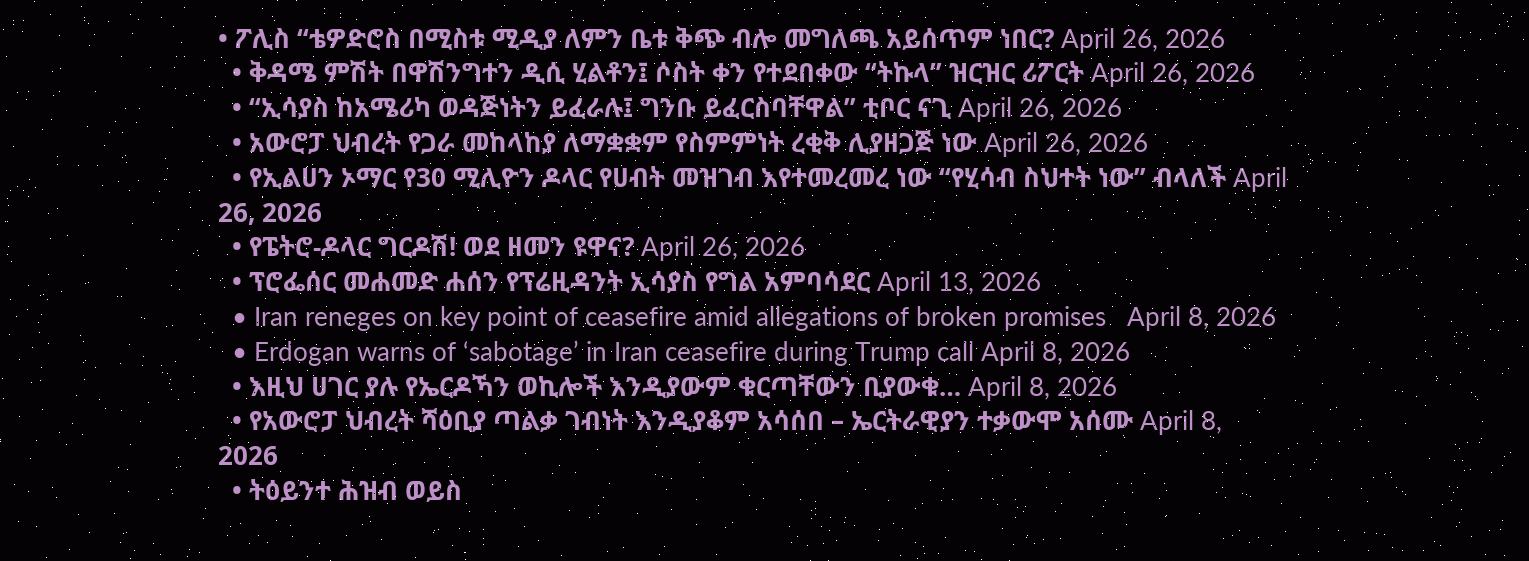• ፖሊስ “ቴዎድሮስ በሚስቱ ሚዲያ ለምን ቤቱ ቅጭ ብሎ መግለጫ አይሰጥም ነበር? April 26, 2026
  • ቅዳሜ ምሽት በዋሽንግተን ዲሲ ሂልቶን፤ ሶስት ቀን የተደበቀው “ትኩላ” ዝርዝር ሪፖርት April 26, 2026
  • “ኢሳያስ ከአሜሪካ ወዳጅነትን ይፈራሉ፤ ግንቡ ይፈርስባቸዋል” ቲቦር ናጊ April 26, 2026
  • አውሮፓ ህብረት የጋራ መከላከያ ለማቋቋም የስምምነት ረቂቅ ሊያዘጋጅ ነው April 26, 2026
  • የኢልሀን ኦማር የ30 ሚሊዮን ዶላር የሀብት መዝገብ እየተመረመረ ነው “የሂሳብ ስህተት ነው” ብላለች April 26, 2026
  • የፔትሮ-ዶላር ግርዶሽ! ወደ ዘመን ዩዋና? April 26, 2026
  • ፕሮፌሰር መሐመድ ሐሰን የፕሬዚዳንት ኢሳያስ የግል አምባሳደር April 13, 2026
  • Iran reneges on key point of ceasefire amid allegations of broken promises   April 8, 2026
  • Erdogan warns of ‘sabotage’ in Iran ceasefire during Trump call April 8, 2026
  • እዚህ ሀገር ያሉ የኤርዶኻን ወኪሎች እንዲያውም ቁርጣቸውን ቢያውቁ… April 8, 2026
  • የአውሮፓ ህብረት ሻዕቢያ ጣልቃ ገብነት እንዲያቆም አሳሰበ – ኤርትራዊያን ተቃውሞ አሰሙ April 8, 2026
  • ትዕይንተ ሕዝብ ወይስ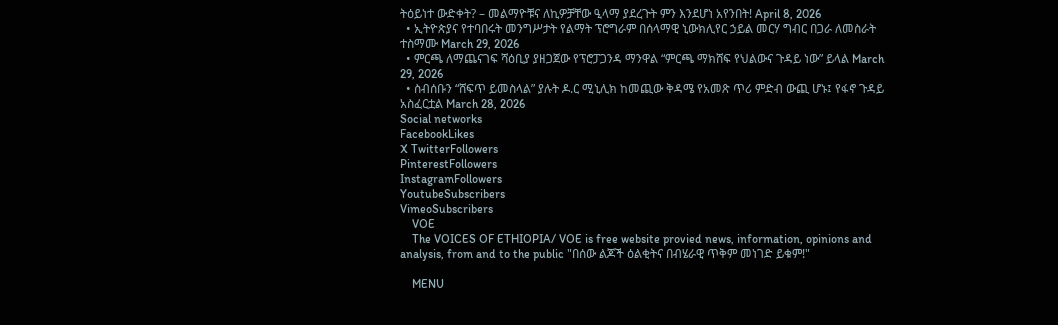ትዕይነተ ውድቀት? – መልማዮቹና ለኪዎቻቸው ዒላማ ያደረጉት ምን እንደሆነ አየንበት! April 8, 2026
  • ኢትዮጵያና የተባበሩት መንግሥታት የልማት ፕሮግራም በሰላማዊ ኒውክሊየር ኃይል መርሃ ግብር በጋራ ለመስራት ተስማሙ March 29, 2026
  • ምርጫ ለማጨናገፍ ሻዕቢያ ያዘጋጀው የፕሮፓጋንዳ ማንዋል “ምርጫ ማክሸፍ የህልውና ጉዳይ ነው” ይላል March 29, 2026
  • ስብሰቡን “ሸፍጥ ይመስላል” ያሉት ዶ.ር ሚኒሊክ ከመጪው ቅዳሜ የአመጽ ጥሪ ምድብ ውጪ ሆኑ፤ የፋኖ ጉዳይ አስፈርቷል March 28, 2026
Social networks
FacebookLikes
X TwitterFollowers
PinterestFollowers
InstagramFollowers
YoutubeSubscribers
VimeoSubscribers
    VOE
    The VOICES OF ETHIOPIA/ VOE is free website provied news, information, opinions and analysis, from and to the public "በሰው ልጆች ዕልቂትና በብሄራዊ ጥቅም መነገድ ይቁም!"

    MENU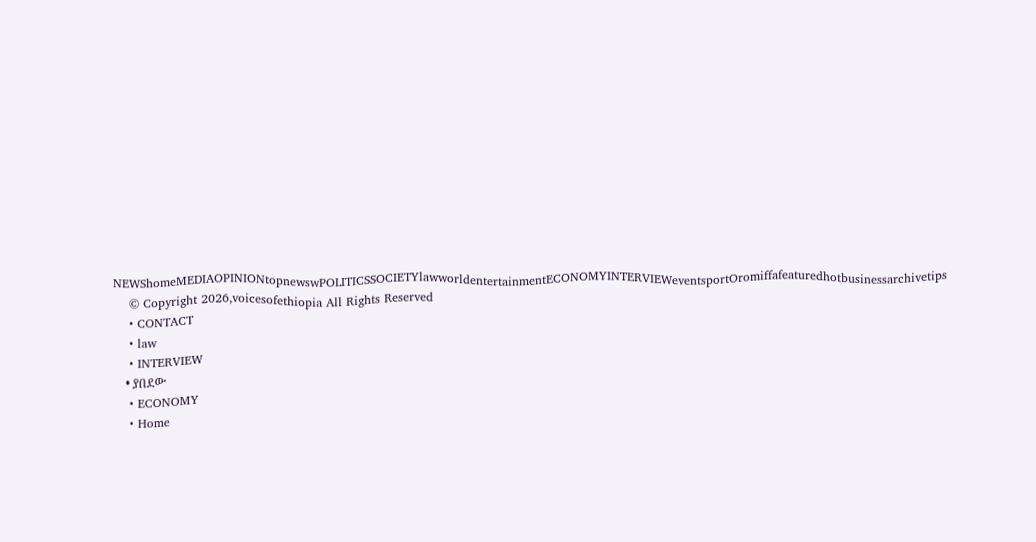NEWShomeMEDIAOPINIONtopnewswPOLITICSSOCIETYlawworldentertainmentECONOMYINTERVIEWeventsportOromiffafeaturedhotbusinessarchivetips
    © Copyright 2026,voicesofethiopia All Rights Reserved
    • CONTACT
    • law
    • INTERVIEW
    • ያበደው
    • ECONOMY
    • Home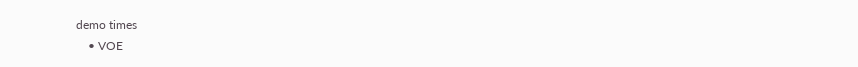demo times
    • VOE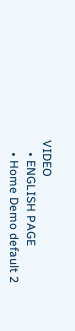VIDEO
    • ENGLISH PAGE
    • Home Demo default 2